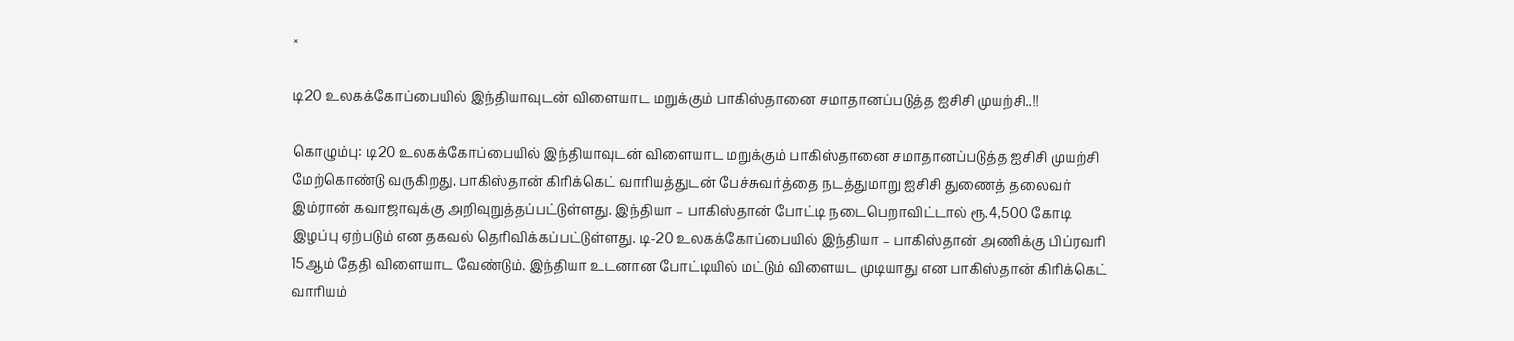×

டி20 உலகக்கோப்பையில் இந்தியாவுடன் விளையாட மறுக்கும் பாகிஸ்தானை சமாதானப்படுத்த ஐசிசி முயற்சி..!!

கொழும்பு: டி20 உலகக்கோப்பையில் இந்தியாவுடன் விளையாட மறுக்கும் பாகிஸ்தானை சமாதானப்படுத்த ஐசிசி முயற்சி மேற்கொண்டு வருகிறது. பாகிஸ்தான் கிரிக்கெட் வாரியத்துடன் பேச்சுவர்த்தை நடத்துமாறு ஐசிசி துணைத் தலைவர் இம்ரான் கவாஜாவுக்கு அறிவுறுத்தப்பட்டுள்ளது. இந்தியா – பாகிஸ்தான் போட்டி நடைபெறாவிட்டால் ரூ.4,500 கோடி இழப்பு ஏற்படும் என தகவல் தெரிவிக்கப்பட்டுள்ளது. டி-20 உலகக்கோப்பையில் இந்தியா – பாகிஸ்தான் அணிக்கு பிப்ரவரி 15ஆம் தேதி விளையாட வேண்டும். இந்தியா உடனான போட்டியில் மட்டும் விளையட முடியாது என பாகிஸ்தான் கிரிக்கெட் வாரியம்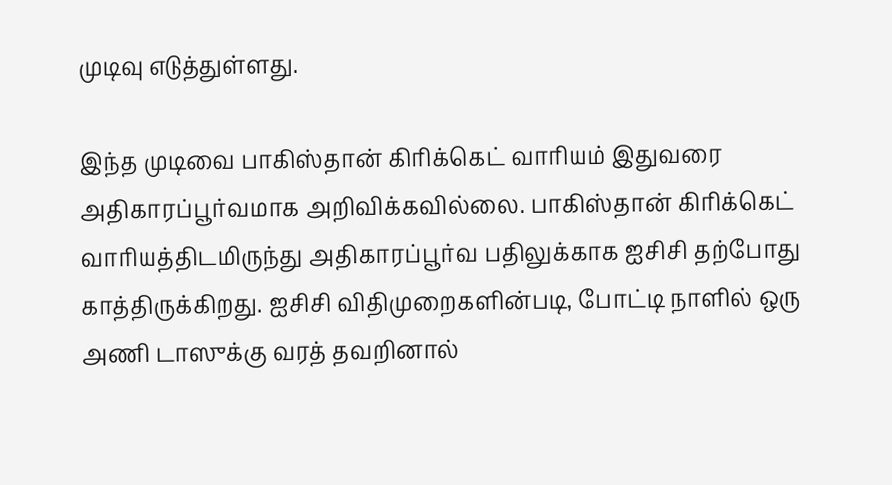முடிவு எடுத்துள்ளது.

இந்த முடிவை பாகிஸ்தான் கிரிக்கெட் வாரியம் இதுவரை அதிகாரப்பூர்வமாக அறிவிக்கவில்லை. பாகிஸ்தான் கிரிக்கெட் வாரியத்திடமிருந்து அதிகாரப்பூர்வ பதிலுக்காக ஐசிசி தற்போது காத்திருக்கிறது. ஐசிசி விதிமுறைகளின்படி, போட்டி நாளில் ஒரு அணி டாஸுக்கு வரத் தவறினால்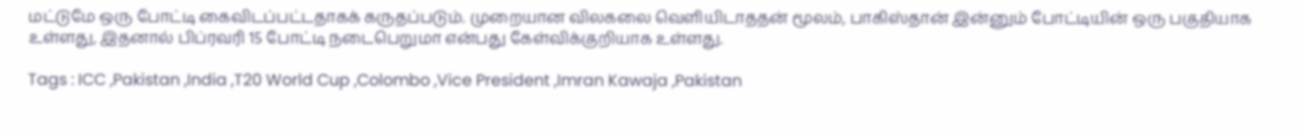மட்டுமே ஒரு போட்டி கைவிடப்பட்டதாகக் கருதப்படும். முறையான விலகலை வெளியிடாததன் மூலம், பாகிஸ்தான் இன்னும் போட்டியின் ஒரு பகுதியாக உள்ளது, இதனால் பிப்ரவரி 15 போட்டி நடைபெறுமா என்பது கேள்விக்குறியாக உள்ளது.

Tags : ICC ,Pakistan ,India ,T20 World Cup ,Colombo ,Vice President ,Imran Kawaja ,Pakistan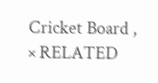Cricket Board ,
× RELATED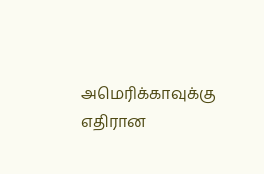அமெரிக்காவுக்கு எதிரான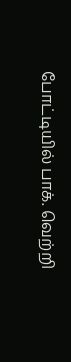போட்டியில் பாக். வெற்றி